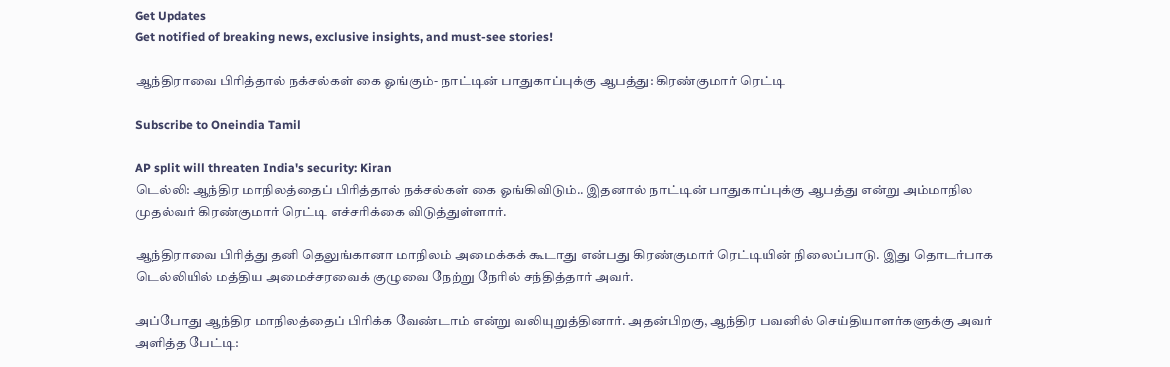Get Updates
Get notified of breaking news, exclusive insights, and must-see stories!

ஆந்திராவை பிரித்தால் நக்சல்கள் கை ஓங்கும்- நாட்டின் பாதுகாப்புக்கு ஆபத்து: கிரண்குமார் ரெட்டி

Subscribe to Oneindia Tamil

AP split will threaten India's security: Kiran
டெல்லி: ஆந்திர மாநிலத்தைப் பிரித்தால் நக்சல்கள் கை ஓங்கிவிடும்.. இதனால் நாட்டின் பாதுகாப்புக்கு ஆபத்து என்று அம்மாநில முதல்வர் கிரண்குமார் ரெட்டி எச்சரிக்கை விடுத்துள்ளார்.

ஆந்திராவை பிரித்து தனி தெலுங்கானா மாநிலம் அமைக்கக் கூடாது என்பது கிரண்குமார் ரெட்டியின் நிலைப்பாடு. இது தொடர்பாக டெல்லியில் மத்திய அமைச்சரவைக் குழுவை நேற்று நேரில் சந்தித்தார் அவர்.

அப்போது ஆந்திர மாநிலத்தைப் பிரிக்க வேண்டாம் என்று வலியுறுத்தினார். அதன்பிறகு, ஆந்திர பவனில் செய்தியாளர்களுக்கு அவர் அளித்த பேட்டி: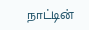நாட்டின்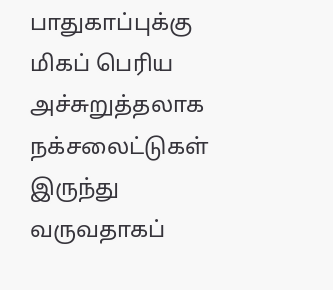பாதுகாப்புக்கு மிகப் பெரிய அச்சுறுத்தலாக நக்சலைட்டுகள் இருந்து வருவதாகப்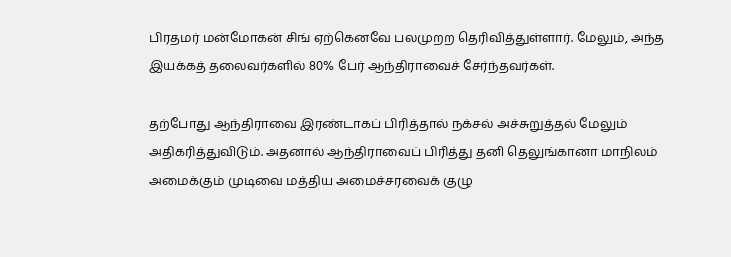பிரதமர் மன்மோகன் சிங் ஏற்கெனவே பலமுறற தெரிவித்துள்ளார். மேலும், அந்த இயக்கத் தலைவர்களில் 80% பேர் ஆந்திராவைச் சேர்ந்தவர்கள்.

தற்போது ஆந்திராவை இரண்டாகப் பிரித்தால் நக்சல் அச்சுறுத்தல் மேலும் அதிகரித்துவிடும். அதனால் ஆந்திராவைப் பிரித்து தனி தெலுங்கானா மாநிலம் அமைக்கும் முடிவை மத்திய அமைச்சரவைக் குழு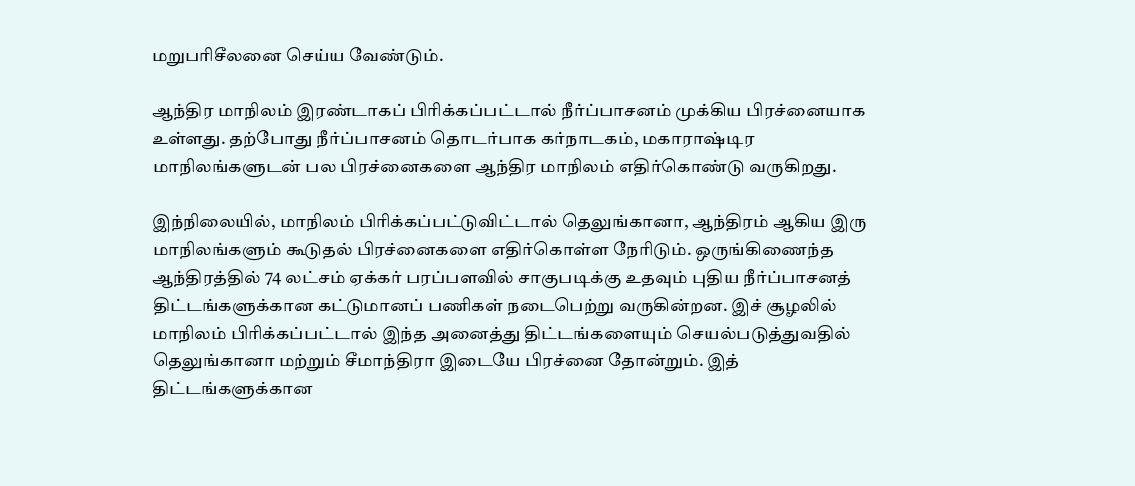மறுபரிசீலனை செய்ய வேண்டும்.

ஆந்திர மாநிலம் இரண்டாகப் பிரிக்கப்பட்டால் நீர்ப்பாசனம் முக்கிய பிரச்னையாக உள்ளது. தற்போது நீர்ப்பாசனம் தொடர்பாக கர்நாடகம், மகாராஷ்டிர மாநிலங்களுடன் பல பிரச்னைகளை ஆந்திர மாநிலம் எதிர்கொண்டு வருகிறது.

இந்நிலையில், மாநிலம் பிரிக்கப்பட்டுவிட்டால் தெலுங்கானா, ஆந்திரம் ஆகிய இரு மாநிலங்களும் கூடுதல் பிரச்னைகளை எதிர்கொள்ள நேரிடும். ஒருங்கிணைந்த ஆந்திரத்தில் 74 லட்சம் ஏக்கர் பரப்பளவில் சாகுபடிக்கு உதவும் புதிய நீர்ப்பாசனத் திட்டங்களுக்கான கட்டுமானப் பணிகள் நடைபெற்று வருகின்றன. இச் சூழலில் மாநிலம் பிரிக்கப்பட்டால் இந்த அனைத்து திட்டங்களையும் செயல்படுத்துவதில் தெலுங்கானா மற்றும் சீமாந்திரா இடையே பிரச்னை தோன்றும். இத் திட்டங்களுக்கான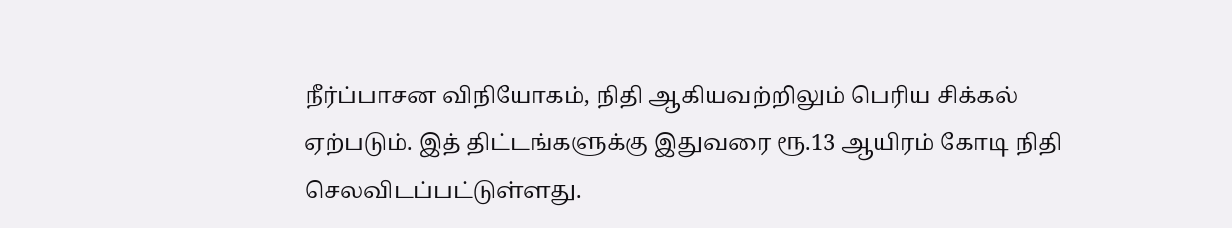நீர்ப்பாசன விநியோகம், நிதி ஆகியவற்றிலும் பெரிய சிக்கல் ஏற்படும். இத் திட்டங்களுக்கு இதுவரை ரூ.13 ஆயிரம் கோடி நிதி செலவிடப்பட்டுள்ளது.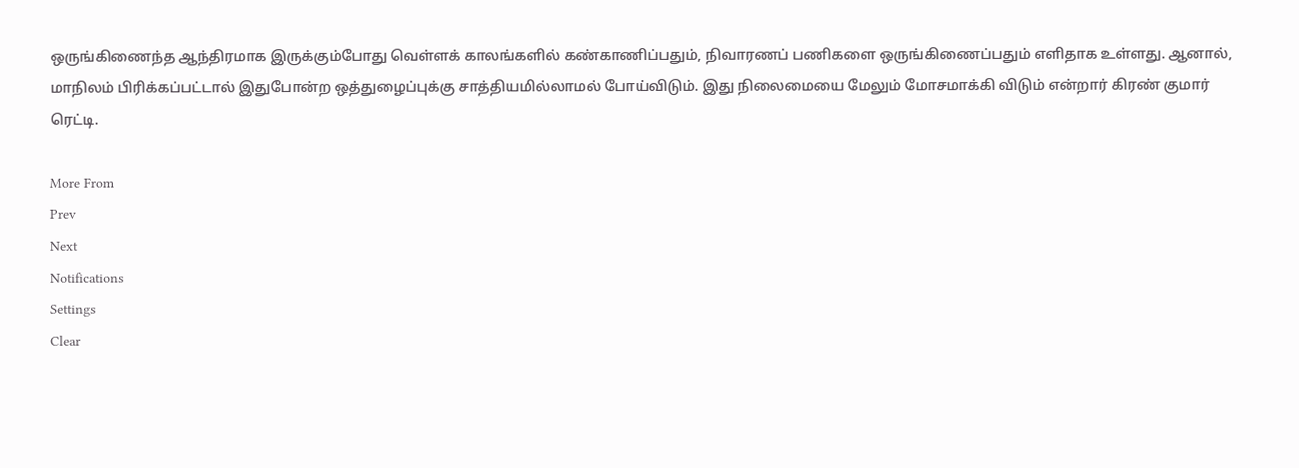ஒருங்கிணைந்த ஆந்திரமாக இருக்கும்போது வெள்ளக் காலங்களில் கண்காணிப்பதும், நிவாரணப் பணிகளை ஒருங்கிணைப்பதும் எளிதாக உள்ளது. ஆனால், மாநிலம் பிரிக்கப்பட்டால் இதுபோன்ற ஒத்துழைப்புக்கு சாத்தியமில்லாமல் போய்விடும். இது நிலைமையை மேலும் மோசமாக்கி விடும் என்றார் கிரண் குமார் ரெட்டி.

More From
Prev
Next
Notifications
Settings
Clear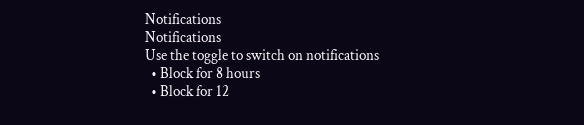Notifications
Notifications
Use the toggle to switch on notifications
  • Block for 8 hours
  • Block for 12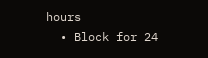hours
  • Block for 24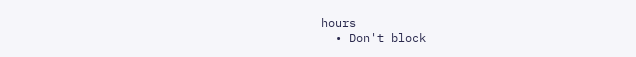hours
  • Don't block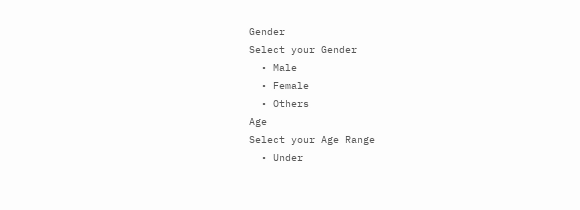Gender
Select your Gender
  • Male
  • Female
  • Others
Age
Select your Age Range
  • Under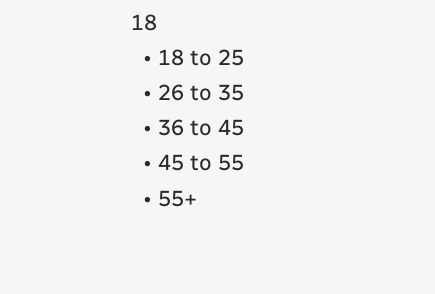18
  • 18 to 25
  • 26 to 35
  • 36 to 45
  • 45 to 55
  • 55+